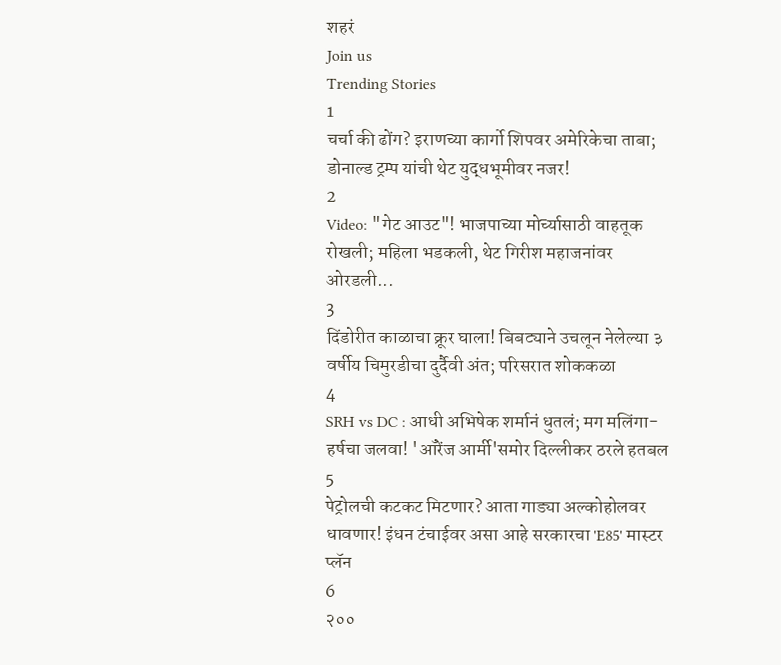शहरं
Join us
Trending Stories
1
चर्चा की ढोंग? इराणच्या कार्गो शिपवर अमेरिकेचा ताबा; डोनाल्ड ट्रम्प यांची थेट युद्धभूमीवर नजर!
2
Video: "गेट आउट"! भाजपाच्या मोर्च्यासाठी वाहतूक रोखली; महिला भडकली, थेट गिरीश महाजनांवर ओरडली...
3
दिंडोरीत काळाचा क्रूर घाला! बिबट्याने उचलून नेलेल्या ३ वर्षीय चिमुरडीचा दुर्दैवी अंत; परिसरात शोककळा
4
SRH vs DC : आधी अभिषेक शर्मानं धुतलं; मग मलिंगा-हर्षचा जलवा! 'ऑरेंज आर्मी'समोर दिल्लीकर ठरले हतबल
5
पेट्रोलची कटकट मिटणार? आता गाड्या अल्कोहोलवर धावणार! इंधन टंचाईवर असा आहे सरकारचा 'E85' मास्टर प्लॅन
6
२००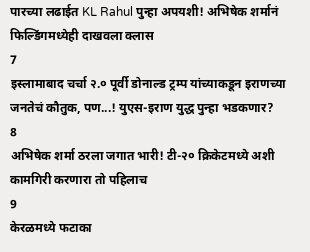पारच्या लढाईत KL Rahul पुन्हा अपयशी! अभिषेक शर्मानं फिल्डिंगमध्येही दाखवला क्लास
7
इस्लामाबाद चर्चा २.० पूर्वी डोनाल्ड ट्रम्प यांच्याकडून इराणच्या जनतेचं कौतुक, पण...! युएस-इराण युद्ध पुन्हा भडकणार?
8
अभिषेक शर्मा ठरला जगात भारी! टी-२० क्रिकेटमध्ये अशी कामगिरी करणारा तो पहिलाच
9
केरळमध्ये फटाका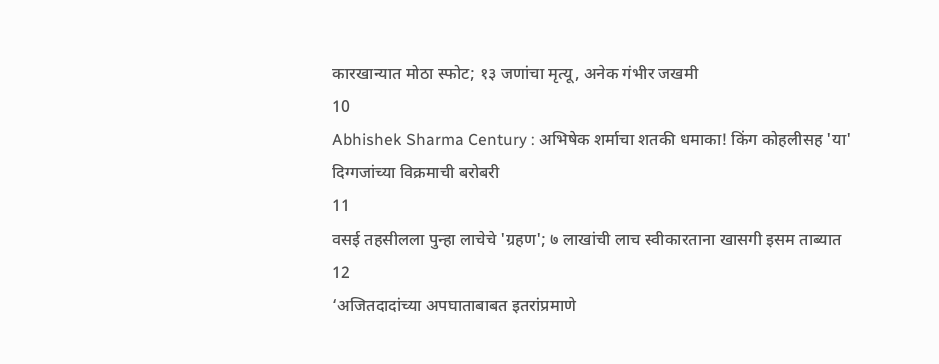कारखान्यात मोठा स्फोट; १३ जणांचा मृत्यू, अनेक गंभीर जखमी
10
Abhishek Sharma Century : अभिषेक शर्माचा शतकी धमाका! किंग कोहलीसह 'या' दिग्गजांच्या विक्रमाची बरोबरी
11
वसई तहसीलला पुन्हा लाचेचे 'ग्रहण'; ७ लाखांची लाच स्वीकारताना खासगी इसम ताब्यात
12
‘अजितदादांच्या अपघाताबाबत इतरांप्रमाणे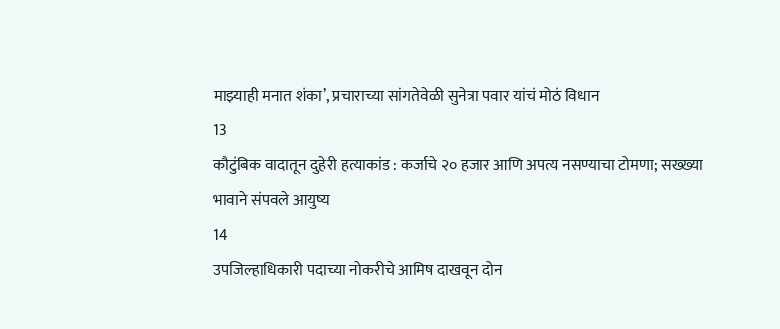माझ्याही मनात शंका’, प्रचाराच्या सांगतेवेळी सुनेत्रा पवार यांचं मोठं विधान
13
कौटुंबिक वादातून दुहेरी हत्याकांड : कर्जाचे २० हजार आणि अपत्य नसण्याचा टोमणा; सख्ख्या भावाने संपवले आयुष्य
14
उपजिल्हाधिकारी पदाच्या नोकरीचे आमिष दाखवून दोन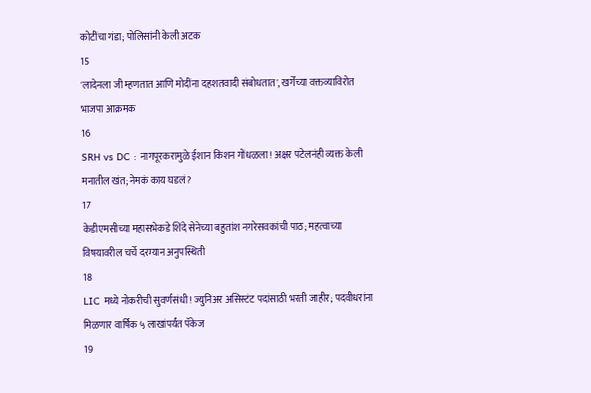कोटींचा गंडा; पोलिसांनी केली अटक
15
'लादेनला जी म्हणतात आणि मोदींना दहशतवादी संबोधतात', खर्गेंच्या वक्तव्याविरोत भाजपा आक्रमक
16
SRH vs DC : नागपूरकरामुळे ईशान किशन गोंधळला! अक्षर पटेलनंही व्यक्त केली मनातील खंत; नेमकं काय घडलं?
17
केडीएमसीच्या महासभेकडे शिंदे सेनेच्या बहुतांश नगरेसवकांची पाठ; महत्वाच्या विषयावरील चर्चे दरम्यान अनुपस्थिती
18
LIC मध्ये नोकरीची सुवर्णसंधी! ज्युनिअर असिस्टंट पदांसाठी भरती जाहीर; पदवीधरांना मिळणार वार्षिक ५ लाखांपर्यंत पॅकेज
19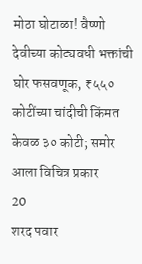मोठा घोटाळा! वैष्णो देवीच्या कोट्यवधी भक्तांची घोर फसवणूक, ₹५५० कोटींच्या चांदीची किंमत केवळ ३० कोटी; समोर आला विचित्र प्रकार
20
शरद पवार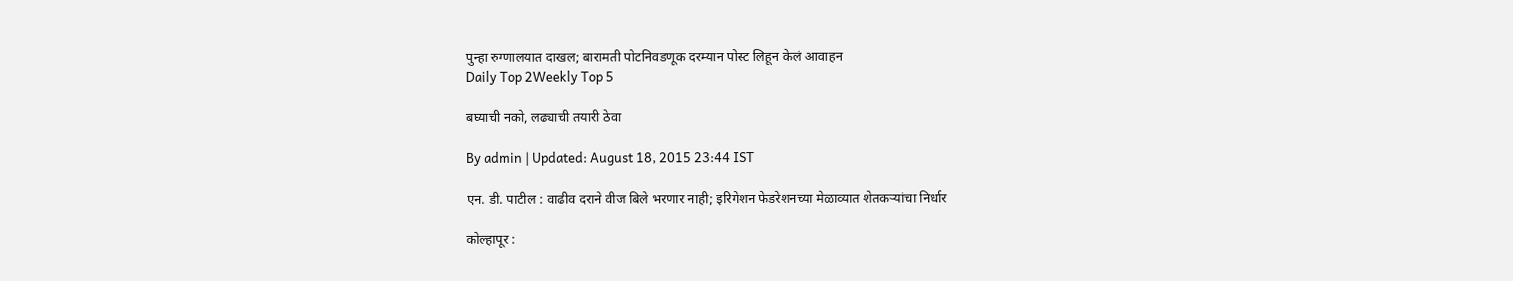पुन्हा रुग्णालयात दाखल; बारामती पोटनिवडणूक दरम्यान पोस्ट लिहून केलं आवाहन
Daily Top 2Weekly Top 5

बघ्याची नको, लढ्याची तयारी ठेवा

By admin | Updated: August 18, 2015 23:44 IST

एन. डी. पाटील : वाढीव दराने वीज बिले भरणार नाही; इरिगेशन फेडरेशनच्या मेळाव्यात शेतकऱ्यांचा निर्धार

कोल्हापूर :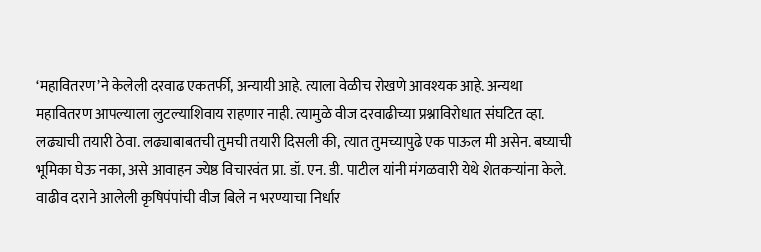‘महावितरण’ने केलेली दरवाढ एकतर्फी, अन्यायी आहे. त्याला वेळीच रोखणे आवश्यक आहे. अन्यथा महावितरण आपल्याला लुटल्याशिवाय राहणार नाही. त्यामुळे वीज दरवाढीच्या प्रश्नाविरोधात संघटित व्हा. लढ्याची तयारी ठेवा. लढ्याबाबतची तुमची तयारी दिसली की, त्यात तुमच्यापुढे एक पाऊल मी असेन. बघ्याची भूमिका घेऊ नका, असे आवाहन ज्येष्ठ विचारवंत प्रा. डॉ. एन. डी. पाटील यांनी मंगळवारी येथे शेतकऱ्यांना केले. वाढीव दराने आलेली कृषिपंपांची वीज बिले न भरण्याचा निर्धार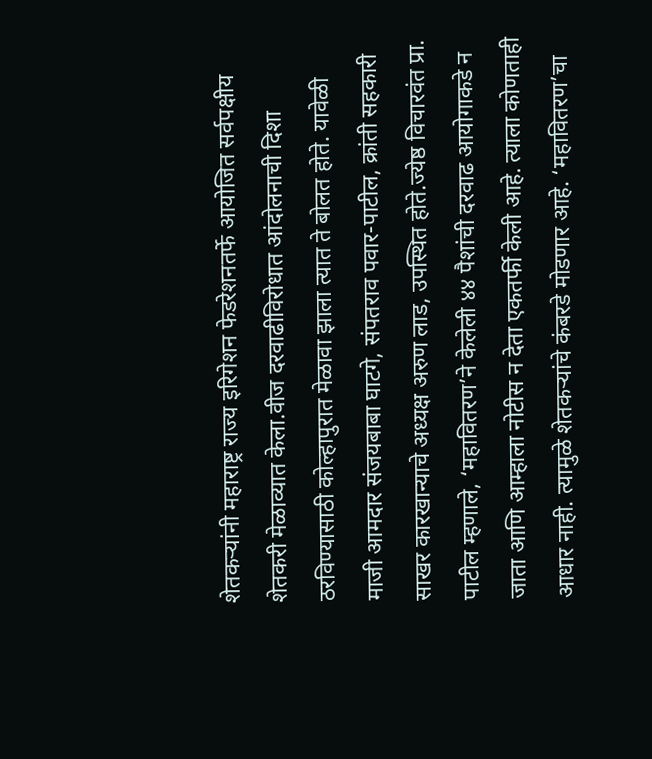शेतकऱ्यांनी महाराष्ट्र राज्य इरिगेशन फेडरेशनतर्फे आयोजित सर्वपक्षीय शेतकरी मेळाव्यात केला.वीज दरवाढीविरोधात आंदोलनाची दिशा ठरविण्यासाठी कोल्हापुरात मेळावा झाला त्यात ते बोलत होते. यावेळी माजी आमदार संजयबाबा घाटगे, संपतराव पवार-पाटील, क्रांती सहकारी साखर कारखान्याचे अध्यक्ष अरुण लाड, उपस्थित होते.ज्येष्ठ विचारवंत प्रा. पाटील म्हणाले, ‘महावितरण’ने केलेली ४४ पैशांची दरवाढ आयोगाकडे न जाता आणि आम्हाला नोटीस न देता एकतर्फी केली आहे. त्याला कोणताही आधार नाही. त्यामुळे शेतकऱ्यांचे कंबरडे मोडणार आहे. ‘महावितरण’चा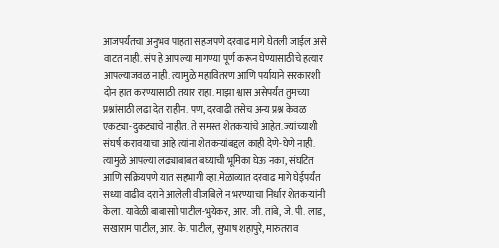आजपर्यंतचा अनुभव पाहता सहजपणे दरवाढ मागे घेतली जाईल असे वाटत नाही. संप हे आपल्या मागण्या पूर्ण करून घेण्यासाठीचे हत्यार आपल्याजवळ नाही. त्यामुळे महावितरण आणि पर्यायाने सरकारशी दोन हात करण्यासाठी तयार राहा. माझा श्वास असेपर्यंत तुमच्या प्रश्नांसाठी लढा देत राहीन. पण, दरवाढी तसेच अन्य प्रश्न केवळ एकट्या-दुकट्याचे नाहीत. ते समस्त शेतकऱ्यांचे आहेत. ज्यांच्याशी संघर्ष करावयाचा आहे त्यांना शेतकऱ्यांबद्दल काही देणे-घेणे नाही. त्यामुळे आपल्या लढ्याबाबत बघ्याची भूमिका घेऊ नका, संघटित आणि सक्रियपणे यात सहभागी व्हा.मेळाव्यात दरवाढ मागे घेईपर्यंत सध्या वाढीव दराने आलेली वीजबिले न भरण्याचा निर्धार शेतकऱ्यांनी केला. यावेळी बाबासाो पाटील-भुयेकर, आर. जी. तांबे, जे. पी. लाड, सखाराम पाटील, आर. के. पाटील, सुभाष शहापुरे, मारुतराव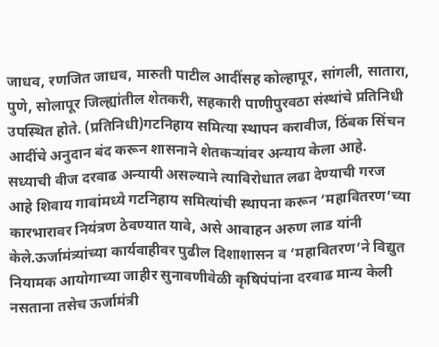जाधव, रणजित जाधव, मारुती पाटील आदींसह कोल्हापूर, सांगली, सातारा, पुणे, सोलापूर जिल्ह्यांतील शेतकरी, सहकारी पाणीपुरवठा संस्थांचे प्रतिनिधी उपस्थित होते. (प्रतिनिधी)गटनिहाय समित्या स्थापन करावीज, ठिंबक सिंचन आदींचे अनुदान बंद करून शासनाने शेतकऱ्यांवर अन्याय केला आहे. सध्याची वीज दरवाढ अन्यायी असल्याने त्याविरोधात लढा देण्याची गरज आहे शिवाय गावांमध्ये गटनिहाय समित्यांची स्थापना करून ‘महावितरण’च्या कारभारावर नियंत्रण ठेवण्यात यावे, असे आवाहन अरुण लाड यांनी केले.ऊर्जामंत्र्यांच्या कार्यवाहीवर पुढील दिशाशासन व ‘महावितरण’ने विद्युत नियामक आयोगाच्या जाहीर सुनावणीवेळी कृषिपंपांना दरवाढ मान्य केली नसताना तसेच ऊर्जामंत्री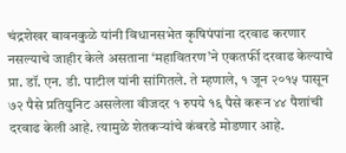चंद्रशेखर बावनकुळे यांनी विधानसभेत कृषिपंपांना दरवाढ करणार नसल्याचे जाहीर केले असताना ‘महावितरण’ने एकतर्फी दरवाढ केल्याचे प्रा. डॉ. एन. डी. पाटील यांनी सांगितले. ते म्हणाले, १ जून २०१५ पासून ७२ पैसे प्रतियुनिट असलेला वीजदर १ रुपये १६ पैसे करून ४४ पैशांची दरवाढ केली आहे. त्यामुळे शेतकऱ्यांचे कंबरडे मोडणार आहे.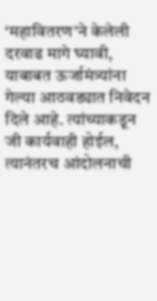‘महावितरण’ने केलेली दरवाढ मागे घ्यावी, याबाबत ऊर्जामंत्र्यांना गेल्या आठवड्यात निवेदन दिले आहे. त्यांच्याकडून जी कार्यवाही होईल, त्यानंतरच आंदोलनाची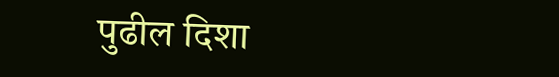पुढील दिशा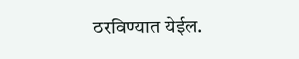ठरविण्यात येईल.